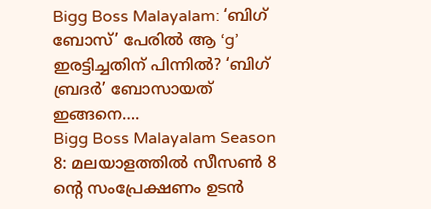Bigg Boss Malayalam: ‘ബിഗ് ബോസ്’ പേരിൽ ആ ‘g’ ഇരട്ടിച്ചതിന് പിന്നിൽ? ‘ബിഗ് ബ്രദർ’ ബോസായത് ഇങ്ങനെ….
Bigg Boss Malayalam Season 8: മലയാളത്തിൽ സീസൺ 8 ന്റെ സംപ്രേക്ഷണം ഉടൻ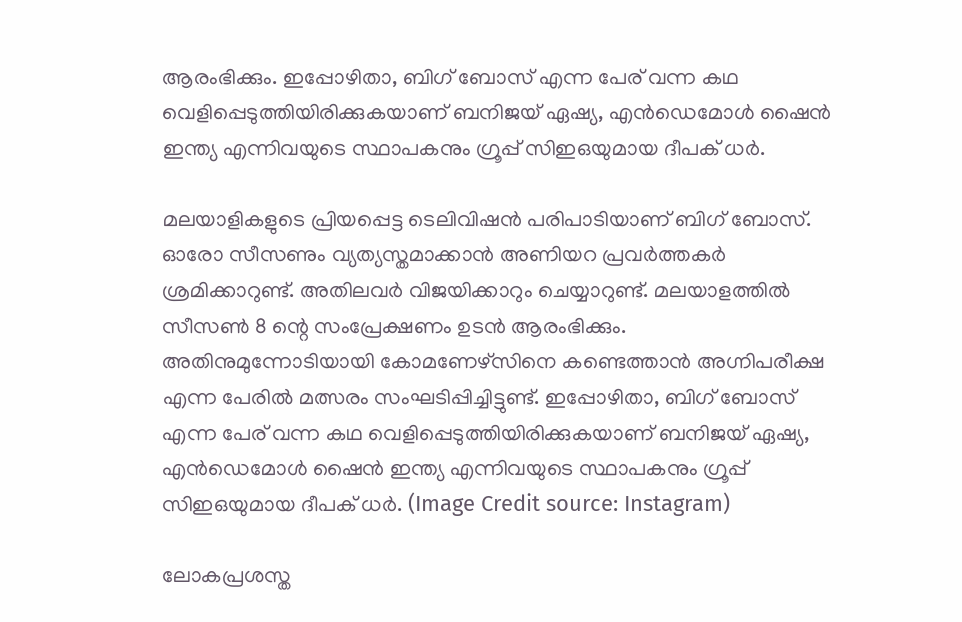ആരംഭിക്കും. ഇപ്പോഴിതാ, ബിഗ് ബോസ് എന്ന പേര് വന്ന കഥ വെളിപ്പെടുത്തിയിരിക്കുകയാണ് ബനിജയ് ഏഷ്യ, എൻഡെമോൾ ഷൈൻ ഇന്ത്യ എന്നിവയുടെ സ്ഥാപകനും ഗ്രൂപ്പ് സിഇഒയുമായ ദീപക് ധർ.

മലയാളികളുടെ പ്രിയപ്പെട്ട ടെലിവിഷൻ പരിപാടിയാണ് ബിഗ് ബോസ്. ഓരോ സീസണും വ്യത്യസ്തമാക്കാൻ അണിയറ പ്രവർത്തകർ ശ്രമിക്കാറുണ്ട്. അതിലവർ വിജയിക്കാറും ചെയ്യാറുണ്ട്. മലയാളത്തിൽ സീസൺ 8 ന്റെ സംപ്രേക്ഷണം ഉടൻ ആരംഭിക്കും. അതിനുമുന്നോടിയായി കോമണേഴ്സിനെ കണ്ടെത്താൻ അഗ്നിപരീക്ഷ എന്ന പേരിൽ മത്സരം സംഘടിപ്പിച്ചിട്ടുണ്ട്. ഇപ്പോഴിതാ, ബിഗ് ബോസ് എന്ന പേര് വന്ന കഥ വെളിപ്പെടുത്തിയിരിക്കുകയാണ് ബനിജയ് ഏഷ്യ, എൻഡെമോൾ ഷൈൻ ഇന്ത്യ എന്നിവയുടെ സ്ഥാപകനും ഗ്രൂപ്പ് സിഇഒയുമായ ദീപക് ധർ. (Image Credit source: Instagram)

ലോകപ്രശസ്ത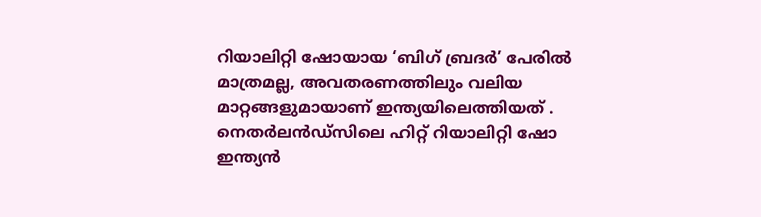റിയാലിറ്റി ഷോയായ ‘ബിഗ് ബ്രദർ’ പേരിൽ മാത്രമല്ല, അവതരണത്തിലും വലിയ മാറ്റങ്ങളുമായാണ് ഇന്ത്യയിലെത്തിയത് . നെതർലൻഡ്സിലെ ഹിറ്റ് റിയാലിറ്റി ഷോ ഇന്ത്യൻ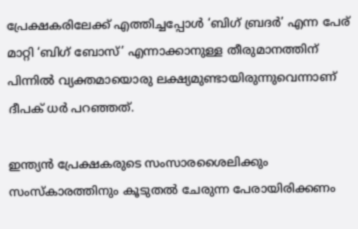പ്രേക്ഷകരിലേക്ക് എത്തിച്ചപ്പോൾ ‘ബിഗ് ബ്രദർ’ എന്ന പേര് മാറ്റി ‘ബിഗ് ബോസ്’ എന്നാക്കാനുള്ള തീരുമാനത്തിന് പിന്നിൽ വ്യക്തമായൊരു ലക്ഷ്യമുണ്ടായിരുന്നുവെന്നാണ് ദീപക് ധർ പറഞ്ഞത്.

ഇന്ത്യൻ പ്രേക്ഷകരുടെ സംസാരശൈലിക്കും സംസ്കാരത്തിനും കൂടുതൽ ചേരുന്ന പേരായിരിക്കണം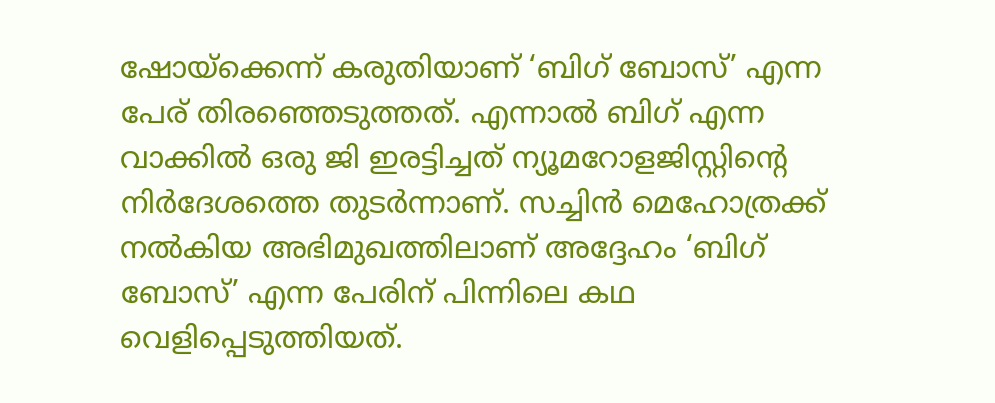ഷോയ്ക്കെന്ന് കരുതിയാണ് ‘ബിഗ് ബോസ്’ എന്ന പേര് തിരഞ്ഞെടുത്തത്. എന്നാൽ ബിഗ് എന്ന വാക്കിൽ ഒരു ജി ഇരട്ടിച്ചത് ന്യൂമറോളജിസ്റ്റിന്റെ നിർദേശത്തെ തുടർന്നാണ്. സച്ചിൻ മെഹോത്രക്ക് നൽകിയ അഭിമുഖത്തിലാണ് അദ്ദേഹം ‘ബിഗ് ബോസ്’ എന്ന പേരിന് പിന്നിലെ കഥ വെളിപ്പെടുത്തിയത്.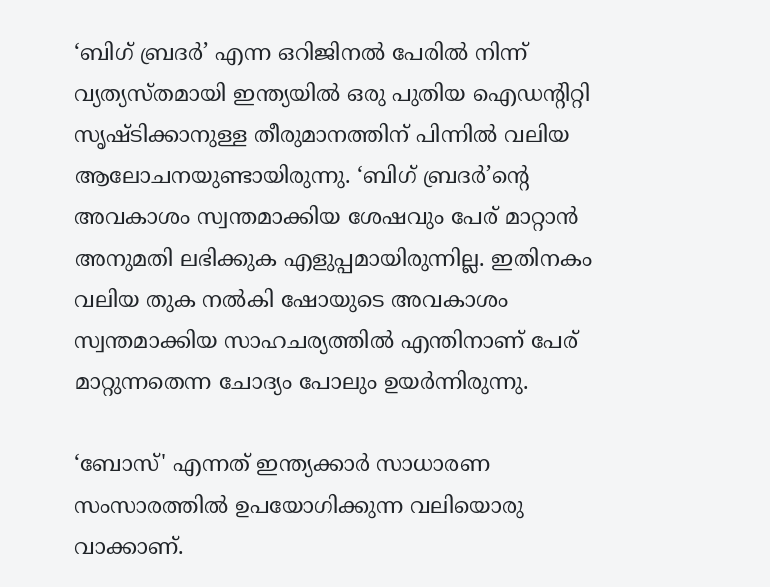‘ബിഗ് ബ്രദർ’ എന്ന ഒറിജിനൽ പേരിൽ നിന്ന് വ്യത്യസ്തമായി ഇന്ത്യയിൽ ഒരു പുതിയ ഐഡന്റിറ്റി സൃഷ്ടിക്കാനുള്ള തീരുമാനത്തിന് പിന്നിൽ വലിയ ആലോചനയുണ്ടായിരുന്നു. ‘ബിഗ് ബ്രദർ’ന്റെ അവകാശം സ്വന്തമാക്കിയ ശേഷവും പേര് മാറ്റാൻ അനുമതി ലഭിക്കുക എളുപ്പമായിരുന്നില്ല. ഇതിനകം വലിയ തുക നൽകി ഷോയുടെ അവകാശം സ്വന്തമാക്കിയ സാഹചര്യത്തിൽ എന്തിനാണ് പേര് മാറ്റുന്നതെന്ന ചോദ്യം പോലും ഉയർന്നിരുന്നു.

‘ബോസ്' എന്നത് ഇന്ത്യക്കാർ സാധാരണ സംസാരത്തിൽ ഉപയോഗിക്കുന്ന വലിയൊരു വാക്കാണ്.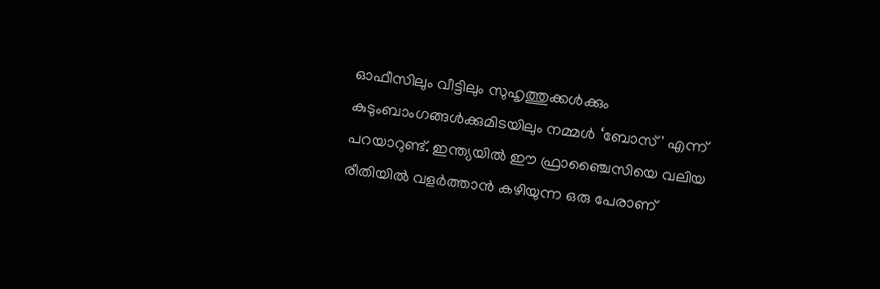ഓഫീസിലും വീട്ടിലും സുഹൃത്തുക്കൾക്കും കുടുംബാംഗങ്ങൾക്കുമിടയിലും നമ്മൾ ‘ബോസ്' എന്ന് പറയാറുണ്ട്. ഇന്ത്യയിൽ ഈ ഫ്രാഞ്ചൈസിയെ വലിയ രീതിയിൽ വളർത്താൻ കഴിയുന്ന ഒരു പേരാണ്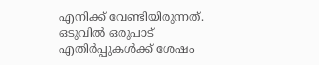എനിക്ക് വേണ്ടിയിരുന്നത്. ഒടുവിൽ ഒരുപാട് എതിർപ്പുകൾക്ക് ശേഷം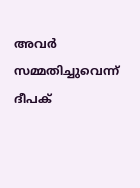അവർ സമ്മതിച്ചുവെന്ന് ദീപക്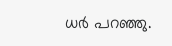ധർ പറഞ്ഞു.